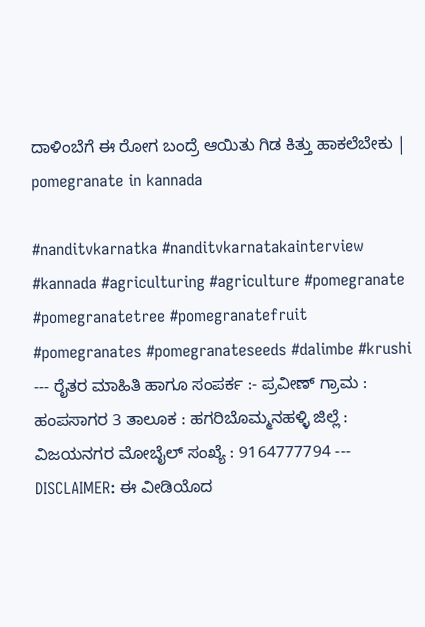ದಾಳಿಂಬೆಗೆ ಈ ರೋಗ ಬಂದ್ರೆ ಆಯಿತು ಗಿಡ ಕಿತ್ತು ಹಾಕಲೆಬೇಕು | pomegranate in kannada

#nanditvkarnatka #nanditvkarnatakainterview #kannada #agriculturing #agriculture #pomegranate #pomegranatetree #pomegranatefruit #pomegranates #pomegranateseeds #dalimbe #krushi --- ರೈತರ ಮಾಹಿತಿ ಹಾಗೂ ಸಂಪರ್ಕ :- ಪ್ರವೀಣ್ ಗ್ರಾಮ : ಹಂಪಸಾಗರ 3 ತಾಲೂಕ : ಹಗರಿಬೊಮ್ಮನಹಳ್ಳಿ ಜಿಲ್ಲೆ : ವಿಜಯನಗರ ಮೋಬೈಲ್‌ ಸಂಖ್ಯೆ : 9164777794 --- DISCLAIMER: ಈ ವೀಡಿಯೊದ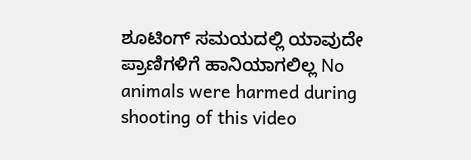ಶೂಟಿಂಗ್ ಸಮಯದಲ್ಲಿ ಯಾವುದೇ ಪ್ರಾಣಿಗಳಿಗೆ ಹಾನಿಯಾಗಲಿಲ್ಲ No animals were harmed during shooting of this video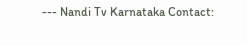--- Nandi Tv Karnataka Contact: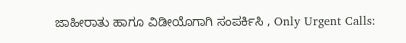ಜಾಹೀರಾತು ಹಾಗೂ ವಿಡೀಯೊಗಾಗಿ ಸಂಪರ್ಕಿಸಿ , Only Urgent Calls: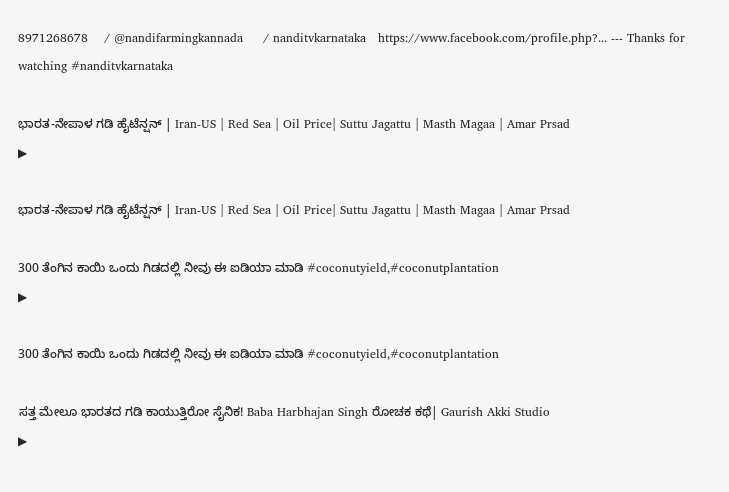8971268678    / @nandifarmingkannada     / nanditvkarnataka   https://www.facebook.com/profile.php?... --- Thanks for watching #nanditvkarnataka

ಭಾರತ-ನೇಪಾಳ ಗಡಿ ಹೈಟೆನ್ಷನ್ | Iran-US | Red Sea | Oil Price| Suttu Jagattu | Masth Magaa | Amar Prsad
▶

ಭಾರತ-ನೇಪಾಳ ಗಡಿ ಹೈಟೆನ್ಷನ್ | Iran-US | Red Sea | Oil Price| Suttu Jagattu | Masth Magaa | Amar Prsad

300 ತೆಂಗಿನ ಕಾಯಿ ಒಂದು ಗಿಡದಲ್ಲಿ ನೀವು ಈ ಐಡಿಯಾ ಮಾಡಿ #coconutyield,#coconutplantation
▶

300 ತೆಂಗಿನ ಕಾಯಿ ಒಂದು ಗಿಡದಲ್ಲಿ ನೀವು ಈ ಐಡಿಯಾ ಮಾಡಿ #coconutyield,#coconutplantation

ಸತ್ತ ಮೇಲೂ ಭಾರತದ ಗಡಿ ಕಾಯುತ್ತಿರೋ ಸೈನಿಕ! Baba Harbhajan Singh ರೋಚಕ ಕಥೆ| Gaurish Akki Studio
▶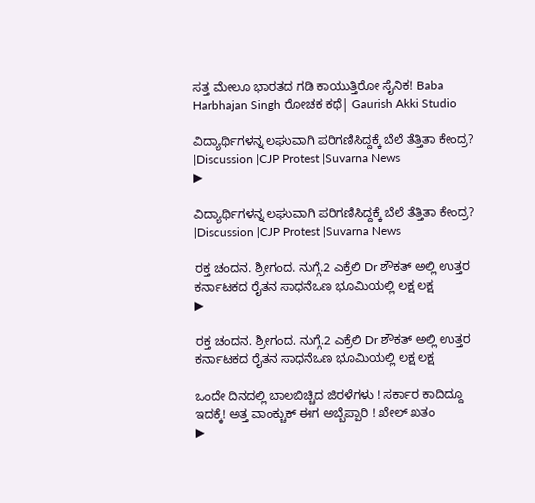ಸತ್ತ ಮೇಲೂ ಭಾರತದ ಗಡಿ ಕಾಯುತ್ತಿರೋ ಸೈನಿಕ! Baba Harbhajan Singh ರೋಚಕ ಕಥೆ| Gaurish Akki Studio

ವಿದ್ಯಾರ್ಥಿಗಳನ್ನ ಲಘುವಾಗಿ ಪರಿಗಣಿಸಿದ್ದಕ್ಕೆ ಬೆಲೆ ತೆತ್ತಿತಾ ಕೇಂದ್ರ? |Discussion |CJP Protest |Suvarna News
▶

ವಿದ್ಯಾರ್ಥಿಗಳನ್ನ ಲಘುವಾಗಿ ಪರಿಗಣಿಸಿದ್ದಕ್ಕೆ ಬೆಲೆ ತೆತ್ತಿತಾ ಕೇಂದ್ರ? |Discussion |CJP Protest |Suvarna News

ರಕ್ತ ಚಂದನ. ಶ್ರೀಗಂದ. ನುಗ್ಗೆ.2 ಎಕ್ರೆಲಿ Dr ಶೌಕತ್ ಅಲ್ಲಿ ಉತ್ತರ ಕರ್ನಾಟಕದ ರೈತನ ಸಾಧನೆಒಣ ಭೂಮಿಯಲ್ಲಿ ಲಕ್ಷ ಲಕ್ಷ
▶

ರಕ್ತ ಚಂದನ. ಶ್ರೀಗಂದ. ನುಗ್ಗೆ.2 ಎಕ್ರೆಲಿ Dr ಶೌಕತ್ ಅಲ್ಲಿ ಉತ್ತರ ಕರ್ನಾಟಕದ ರೈತನ ಸಾಧನೆಒಣ ಭೂಮಿಯಲ್ಲಿ ಲಕ್ಷ ಲಕ್ಷ

ಒಂದೇ ದಿನದಲ್ಲಿ ಬಾಲಬಿಚ್ಚಿದ ಜಿರಳೆಗಳು ! ಸರ್ಕಾರ ಕಾದಿದ್ದೂ ಇದಕ್ಕೆ! ಅತ್ತ ವಾಂಕ್ಚುಕ್ ಈಗ ಅಬ್ಬೆಪ್ಪಾರಿ ! ಖೇಲ್ ಖತಂ
▶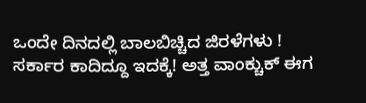ಒಂದೇ ದಿನದಲ್ಲಿ ಬಾಲಬಿಚ್ಚಿದ ಜಿರಳೆಗಳು ! ಸರ್ಕಾರ ಕಾದಿದ್ದೂ ಇದಕ್ಕೆ! ಅತ್ತ ವಾಂಕ್ಚುಕ್ ಈಗ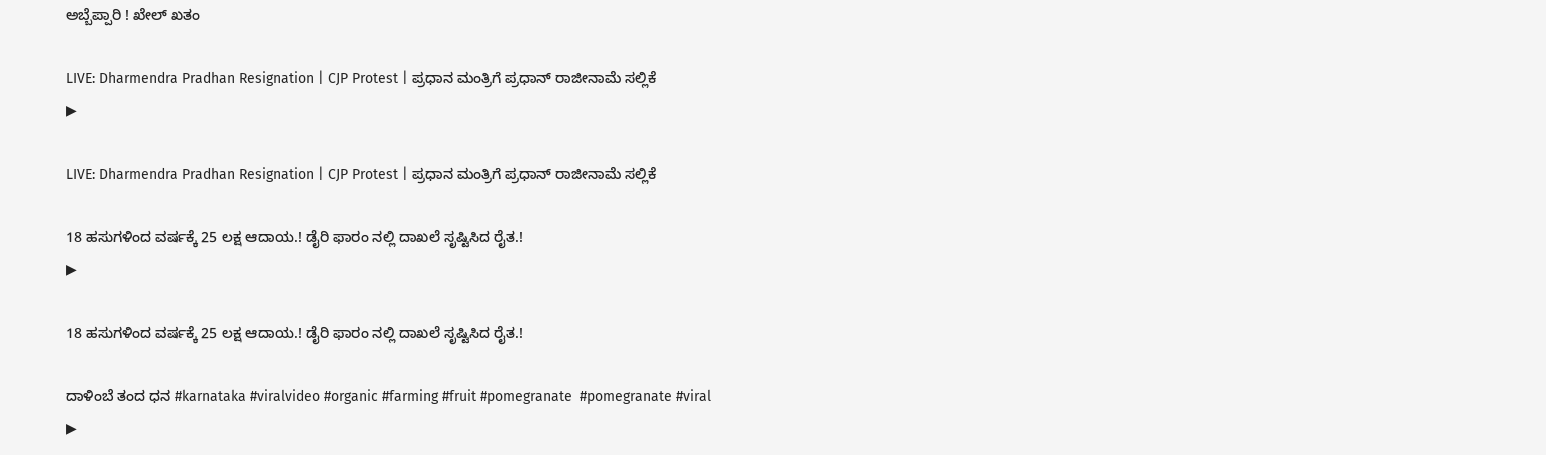ಅಬ್ಬೆಪ್ಪಾರಿ ! ಖೇಲ್ ಖತಂ

LIVE: Dharmendra Pradhan Resignation | CJP Protest | ಪ್ರಧಾನ ಮಂತ್ರಿಗೆ ಪ್ರಧಾನ್‌ ರಾಜೀನಾಮೆ ಸಲ್ಲಿಕೆ
▶

LIVE: Dharmendra Pradhan Resignation | CJP Protest | ಪ್ರಧಾನ ಮಂತ್ರಿಗೆ ಪ್ರಧಾನ್‌ ರಾಜೀನಾಮೆ ಸಲ್ಲಿಕೆ

18 ಹಸುಗಳಿಂದ ವರ್ಷಕ್ಕೆ 25 ಲಕ್ಷ ಆದಾಯ.! ಡೈರಿ ಫಾರಂ ನಲ್ಲಿ ದಾಖಲೆ ಸೃಷ್ಟಿಸಿದ ರೈತ.!
▶

18 ಹಸುಗಳಿಂದ ವರ್ಷಕ್ಕೆ 25 ಲಕ್ಷ ಆದಾಯ.! ಡೈರಿ ಫಾರಂ ನಲ್ಲಿ ದಾಖಲೆ ಸೃಷ್ಟಿಸಿದ ರೈತ.!

ದಾಳಿಂಬೆ ತಂದ ಧನ #karnataka #viralvideo #organic #farming #fruit #pomegranate  #pomegranate #viral
▶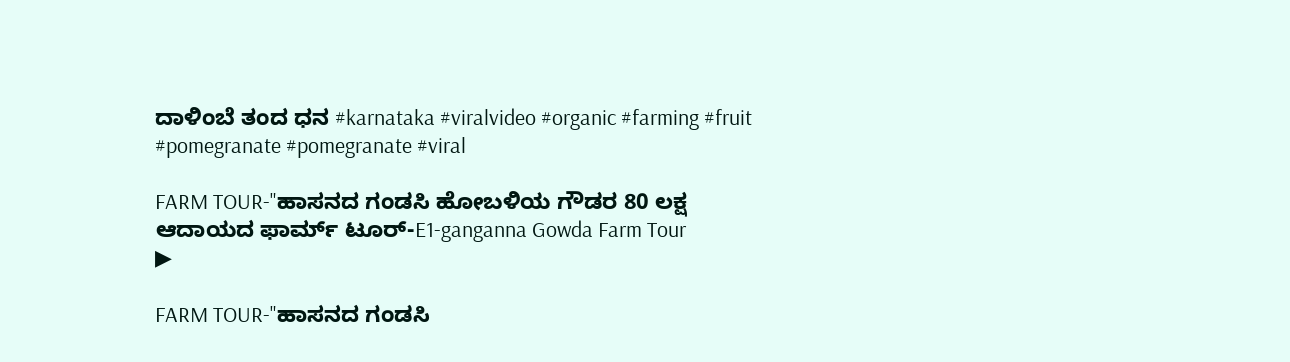ದಾಳಿಂಬೆ ತಂದ ಧನ #karnataka #viralvideo #organic #farming #fruit #pomegranate #pomegranate #viral

FARM TOUR-"ಹಾಸನದ ಗಂಡಸಿ ಹೋಬಳಿಯ ಗೌಡರ 80 ಲಕ್ಷ ಆದಾಯದ ಫಾರ್ಮ್ ಟೂರ್-E1-ganganna Gowda Farm Tour
▶

FARM TOUR-"ಹಾಸನದ ಗಂಡಸಿ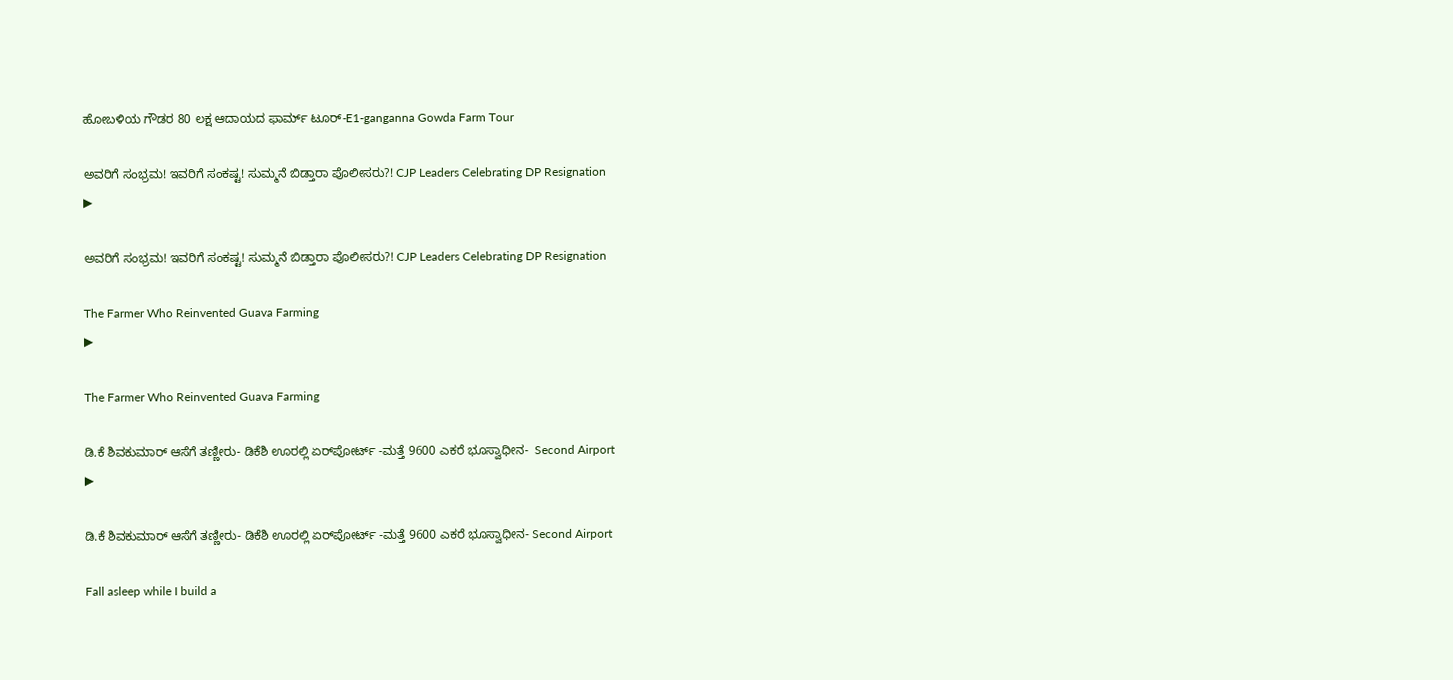ಹೋಬಳಿಯ ಗೌಡರ 80 ಲಕ್ಷ ಆದಾಯದ ಫಾರ್ಮ್ ಟೂರ್-E1-ganganna Gowda Farm Tour

ಅವರಿಗೆ ಸಂಭ್ರಮ! ಇವರಿಗೆ ಸಂಕಷ್ಟ! ಸುಮ್ಮನೆ ಬಿಡ್ತಾರಾ ಪೊಲೀಸರು?! CJP Leaders Celebrating DP Resignation
▶

ಅವರಿಗೆ ಸಂಭ್ರಮ! ಇವರಿಗೆ ಸಂಕಷ್ಟ! ಸುಮ್ಮನೆ ಬಿಡ್ತಾರಾ ಪೊಲೀಸರು?! CJP Leaders Celebrating DP Resignation

The Farmer Who Reinvented Guava Farming
▶

The Farmer Who Reinvented Guava Farming

ಡಿ.ಕೆ ಶಿವಕುಮಾರ್ ಆಸೆಗೆ ತಣ್ಣೀರು- ಡಿಕೆಶಿ ಊರಲ್ಲಿ ಏರ್‌ಪೋರ್ಟ್ -ಮತ್ತೆ 9600 ಎಕರೆ ಭೂಸ್ವಾಧೀನ-  Second Airport
▶

ಡಿ.ಕೆ ಶಿವಕುಮಾರ್ ಆಸೆಗೆ ತಣ್ಣೀರು- ಡಿಕೆಶಿ ಊರಲ್ಲಿ ಏರ್‌ಪೋರ್ಟ್ -ಮತ್ತೆ 9600 ಎಕರೆ ಭೂಸ್ವಾಧೀನ- Second Airport

Fall asleep while I build a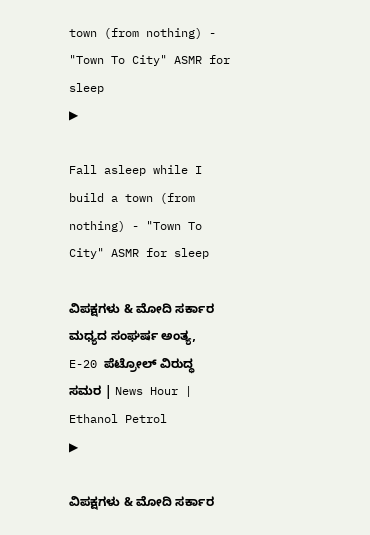town (from nothing) - "Town To City" ASMR for sleep
▶

Fall asleep while I build a town (from nothing) - "Town To City" ASMR for sleep

ವಿಪಕ್ಷಗಳು & ಮೋದಿ ಸರ್ಕಾರ ಮಧ್ಯದ ಸಂಘರ್ಷ ಅಂತ್ಯ, E-20 ಪೆಟ್ರೋಲ್ ವಿರುದ್ಧ ಸಮರ | News Hour | Ethanol Petrol
▶

ವಿಪಕ್ಷಗಳು & ಮೋದಿ ಸರ್ಕಾರ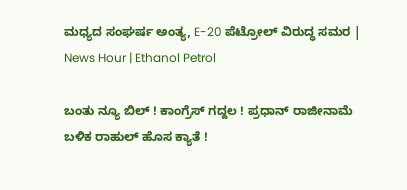ಮಧ್ಯದ ಸಂಘರ್ಷ ಅಂತ್ಯ, E-20 ಪೆಟ್ರೋಲ್ ವಿರುದ್ಧ ಸಮರ | News Hour | Ethanol Petrol

ಬಂತು ನ್ಯೂ ಬಿಲ್ ! ಕಾಂಗ್ರೆಸ್ ಗದ್ದಲ ! ಪ್ರಧಾನ್ ರಾಜೀನಾಮೆ ಬಳಿಕ ರಾಹುಲ್ ಹೊಸ ಕ್ಯಾತೆ !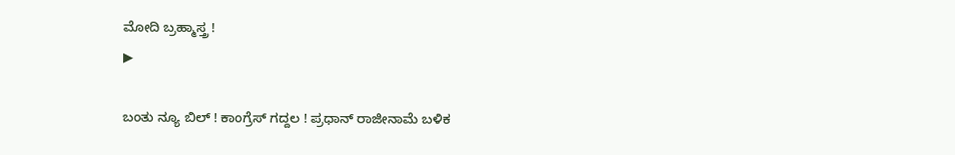ಮೋದಿ ಬ್ರಹ್ಮಾಸ್ತ್ರ !
▶

ಬಂತು ನ್ಯೂ ಬಿಲ್ ! ಕಾಂಗ್ರೆಸ್ ಗದ್ದಲ ! ಪ್ರಧಾನ್ ರಾಜೀನಾಮೆ ಬಳಿಕ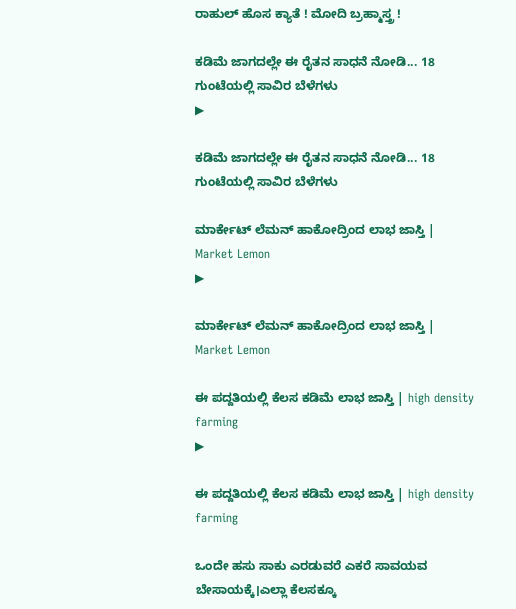ರಾಹುಲ್ ಹೊಸ ಕ್ಯಾತೆ ! ಮೋದಿ ಬ್ರಹ್ಮಾಸ್ತ್ರ !

ಕಡಿಮೆ ಜಾಗದಲ್ಲೇ ಈ ರೈತನ ಸಾಧನೆ ನೋಡಿ... 18 ಗುಂಟೆಯಲ್ಲಿ ಸಾವಿರ ಬೆಳೆಗಳು
▶

ಕಡಿಮೆ ಜಾಗದಲ್ಲೇ ಈ ರೈತನ ಸಾಧನೆ ನೋಡಿ... 18 ಗುಂಟೆಯಲ್ಲಿ ಸಾವಿರ ಬೆಳೆಗಳು

ಮಾರ್ಕೇಟ್‌ ಲೆಮನ್‌ ಹಾಕೋದ್ರಿಂದ ಲಾಭ ಜಾಸ್ತಿ | Market Lemon
▶

ಮಾರ್ಕೇಟ್‌ ಲೆಮನ್‌ ಹಾಕೋದ್ರಿಂದ ಲಾಭ ಜಾಸ್ತಿ | Market Lemon

ಈ ಪದ್ದತಿಯಲ್ಲಿ ಕೆಲಸ ಕಡಿಮೆ ಲಾಭ ಜಾಸ್ತಿ | high density farming
▶

ಈ ಪದ್ದತಿಯಲ್ಲಿ ಕೆಲಸ ಕಡಿಮೆ ಲಾಭ ಜಾಸ್ತಿ | high density farming

ಒಂದೇ ಹಸು ಸಾಕು ಎರಡುವರೆ ಎಕರೆ ಸಾವಯವ ಬೇಸಾಯಕ್ಕೆ।ಎಲ್ಲಾ ಕೆಲಸಕ್ಕೂ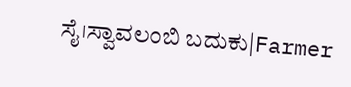ಸೈ।ಸ್ವಾವಲಂಬಿ ಬದುಕು|Farmer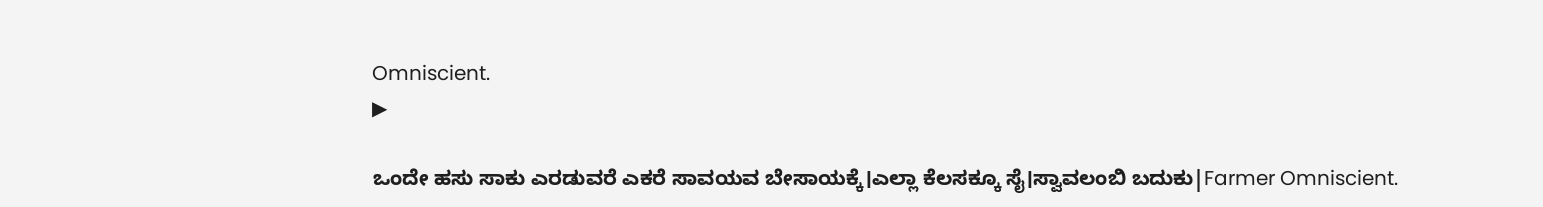Omniscient.
▶

ಒಂದೇ ಹಸು ಸಾಕು ಎರಡುವರೆ ಎಕರೆ ಸಾವಯವ ಬೇಸಾಯಕ್ಕೆ।ಎಲ್ಲಾ ಕೆಲಸಕ್ಕೂ ಸೈ।ಸ್ವಾವಲಂಬಿ ಬದುಕು|Farmer Omniscient.